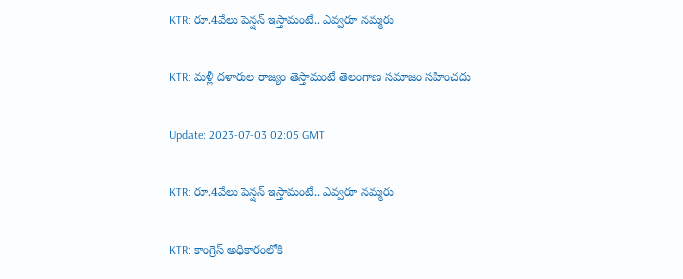KTR: రూ.4వేలు పెన్షన్ ఇస్తామంటే.. ఎవ్వరూ నమ్మరు

KTR: మళ్లీ దళారుల రాజ్యం తెస్తామంటే తెలంగాణ సమాజం సహించదు

Update: 2023-07-03 02:05 GMT

KTR: రూ.4వేలు పెన్షన్ ఇస్తామంటే.. ఎవ్వరూ నమ్మరు

KTR: కాంగ్రెస్ అధికారంలోకి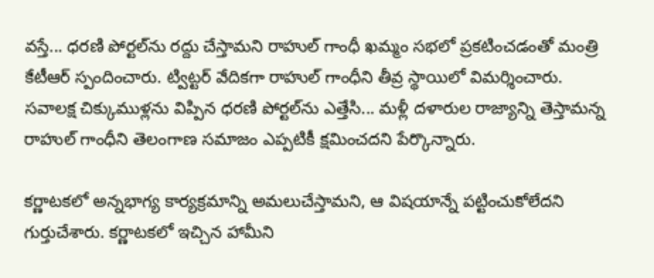వస్తే... ధరణి పోర్టల్‌ను రద్దు చేస్తామని రాహుల్ గాంధీ ఖమ్మం సభలో ప్రకటించడంతో మంత్రి కేటీఆర్ స్పందించారు. ట్విట్టర్ వేదికగా రాహుల్ గాంధీని తీవ్ర స్థాయిలో విమర్శించారు. సవాలక్ష చిక్కుముళ్లను విప్పిన ధరణి పోర్టల్‌ను ఎత్తేసి... మళ్లీ దళారుల రాజ్యాన్ని తెస్తామన్న రాహుల్ గాంధీని తెలంగాణ సమాజం ఎప్పటికీ క్షమించదని పేర్కొన్నారు.

కర్ణాటకలో అన్నభాగ్య కార్యక్రమాన్ని అమలుచేస్తామని, ఆ విషయాన్నే పట్టించుకోలేదని గుర్తుచేశారు. కర్ణాటకలో ఇచ్చిన హామీని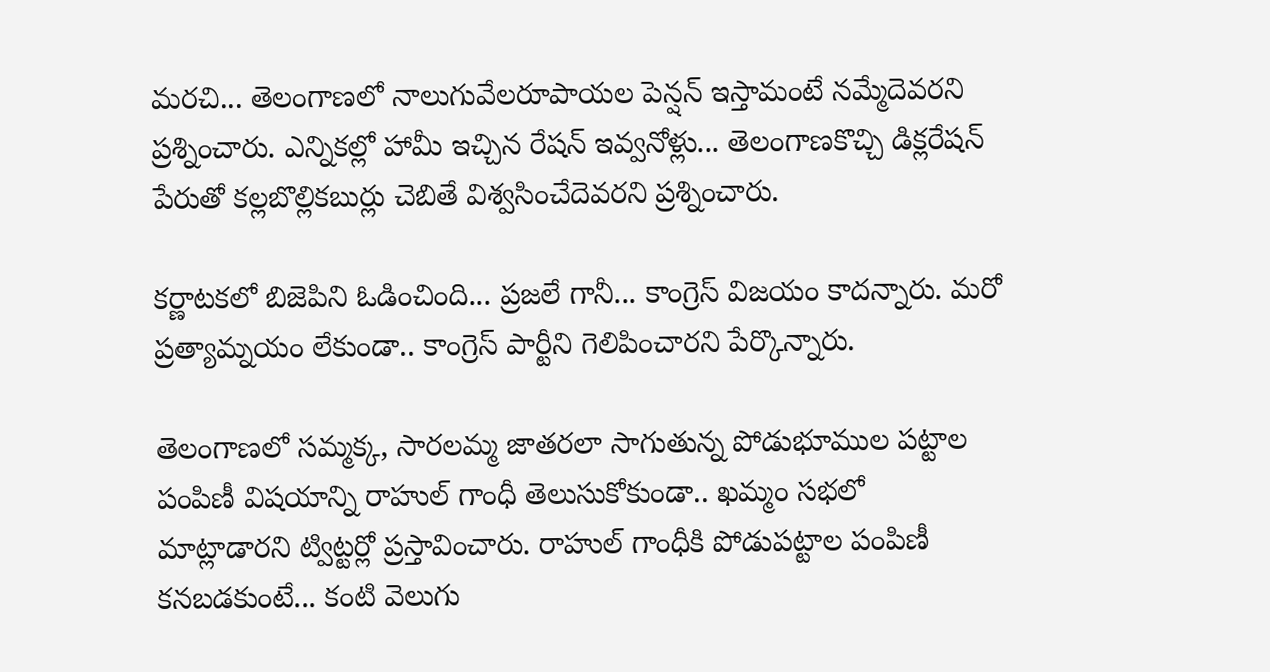మరచి... తెలంగాణలో నాలుగువేలరూపాయల పెన్షన్ ఇస్తామంటే నమ్మేదెవరని ప్రశ్నించారు. ఎన్నికల్లో హామీ ఇచ్చిన రేషన్ ఇవ్వనోళ్లు... తెలంగాణకొచ్చి డిక్లరేషన్ పేరుతో కల్లబొల్లికబుర్లు చెబితే విశ్వసించేదెవరని ప్రశ్నించారు.

కర్ణాటకలో బిజెపిని ఓడించింది... ప్రజలే గానీ... కాంగ్రెస్ విజయం కాదన్నారు. మరో ప్రత్యామ్నయం లేకుండా.. కాంగ్రెస్ పార్టీని గెలిపించారని పేర్కొన్నారు.

తెలంగాణలో సమ్మక్క, సారలమ్మ జాతరలా సాగుతున్న పోడుభూముల పట్టాల పంపిణీ విషయాన్ని రాహుల్ గాంధీ తెలుసుకోకుండా.. ఖమ్మం సభలో మాట్లాడారని ట్విట్టర్లో ప్రస్తావించారు. రాహుల్ గాంధీకి పోడుపట్టాల పంపిణీ కనబడకుంటే... కంటి వెలుగు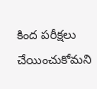కింద పరీక్షలు చేయించుకోమని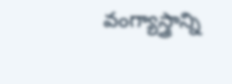వంగ్యాస్త్రాన్ని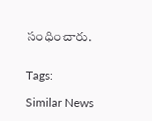సంధించారు.


Tags:

Similar News